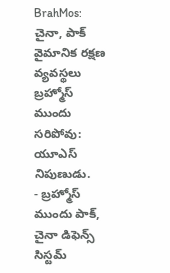BrahMos: చైనా, పాక్ వైమానిక రక్షణ వ్యవస్థలు బ్రహ్మోస్ ముందు సరిపోవు: యూఎస్ నిపుణుడు.
- బ్రహ్మోస్ ముందు పాక్, చైనా డిఫెన్స్ సిస్టమ్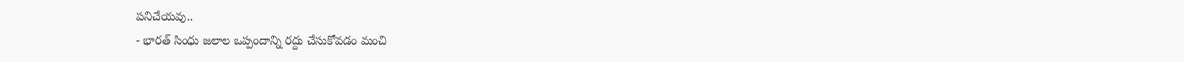పనిచేయవు..
- భారత్ సింధు జలాల ఒప్పందాన్ని రద్దు చేసుకోవడం మంచి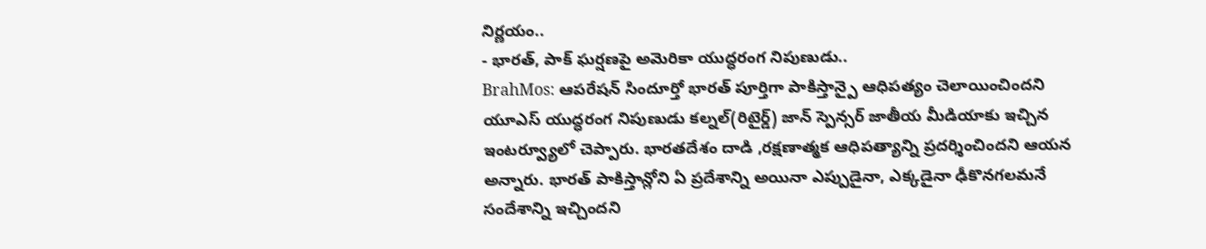నిర్ణయం..
- భారత్, పాక్ ఘర్షణపై అమెరికా యుద్ధరంగ నిపుణుడు..
BrahMos: ఆపరేషన్ సిందూర్తో భారత్ పూర్తిగా పాకిస్తాన్పై ఆధిపత్యం చెలాయించిందని యూఎస్ యుద్ధరంగ నిపుణుడు కల్నల్(రిటైర్డ్) జాన్ స్పెన్సర్ జాతీయ మీడియాకు ఇచ్చిన ఇంటర్వ్యూలో చెప్పారు. భారతదేశం దాడి ,రక్షణాత్మక ఆధిపత్యాన్ని ప్రదర్శించిందని ఆయన అన్నారు. భారత్ పాకిస్తాన్లోని ఏ ప్రదేశాన్ని అయినా ఎప్పుడైనా, ఎక్కడైనా ఢీకొనగలమనే సందేశాన్ని ఇచ్చిందని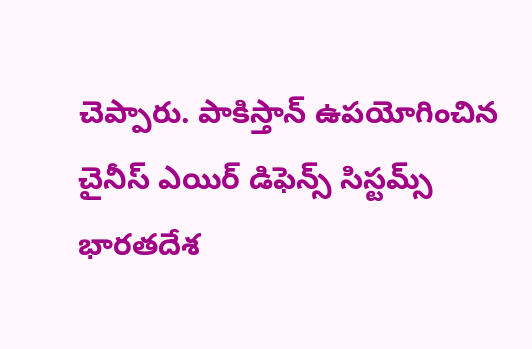చెప్పారు. పాకిస్తాన్ ఉపయోగించిన చైనీస్ ఎయిర్ డిఫెన్స్ సిస్టమ్స్ భారతదేశ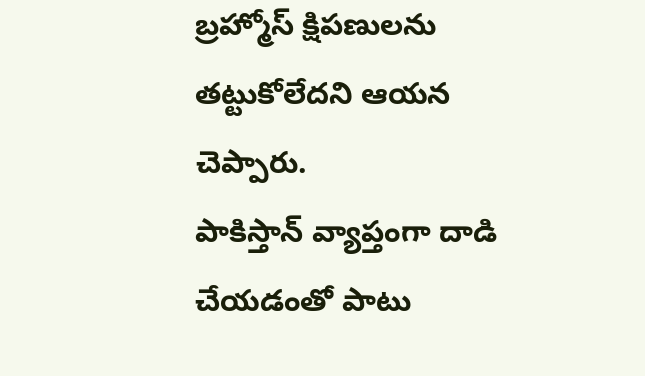బ్రహ్మోస్ క్షిపణులను తట్టుకోలేదని ఆయన చెప్పారు.
పాకిస్తాన్ వ్యాప్తంగా దాడి చేయడంతో పాటు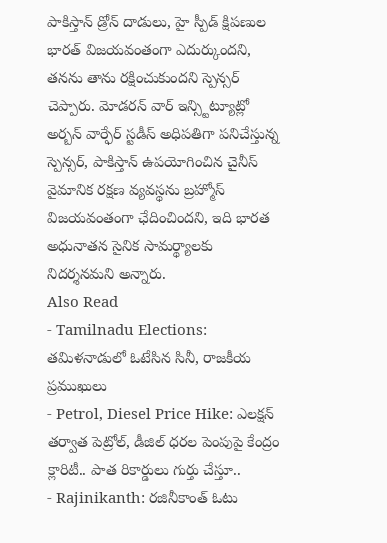పాకిస్తాన్ డ్రోన్ దాడులు, హై స్పీడ్ క్షిపణుల భారత్ విజయవంతంగా ఎదుర్కుందని, తనను తాను రక్షించుకుందని స్పెన్సర్ చెప్పారు. మోడరన్ వార్ ఇన్స్టిట్యూట్లో అర్బన్ వార్ఫేర్ స్టడీస్ అధిపతిగా పనిచేస్తున్న స్పెన్సర్, పాకిస్తాన్ ఉపయోగించిన చైనీస్ వైమానిక రక్షణ వ్యవస్థను బ్రహ్మోస్ విజయవంతంగా ఛేదించిందని, ఇది భారత అధునాతన సైనిక సామర్థ్యాలకు నిదర్శనమని అన్నారు.
Also Read
- Tamilnadu Elections: తమిళనాడులో ఓటేసిన సినీ, రాజకీయ ప్రముఖులు
- Petrol, Diesel Price Hike: ఎలక్షన్ తర్వాత పెట్రోల్, డీజిల్ ధరల పెంపుపై కేంద్రం క్లారిటీ.. పాత రికార్డులు గుర్తు చేస్తూ..
- Rajinikanth: రజినీకాంత్ ఓటు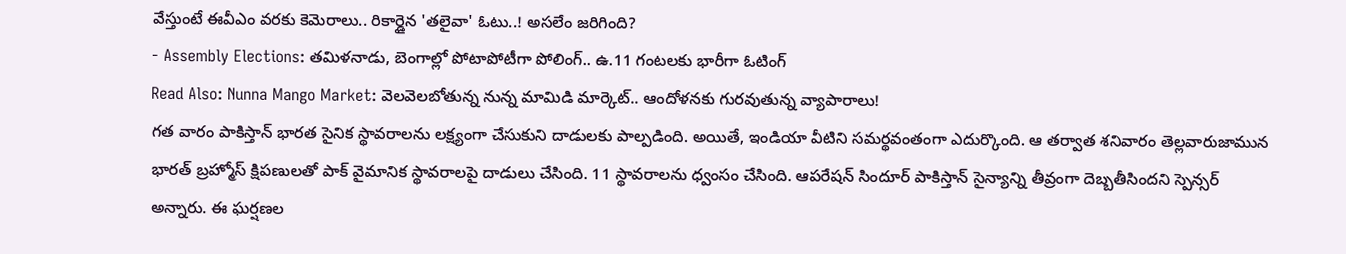వేస్తుంటే ఈవీఎం వరకు కెమెరాలు.. రికార్డైన 'తలైవా' ఓటు..! అసలేం జరిగింది?
- Assembly Elections: తమిళనాడు, బెంగాల్లో పోటాపోటీగా పోలింగ్.. ఉ.11 గంటలకు భారీగా ఓటింగ్
Read Also: Nunna Mango Market: వెలవెలబోతున్న నున్న మామిడి మార్కెట్.. ఆందోళనకు గురవుతున్న వ్యాపారాలు!
గత వారం పాకిస్తాన్ భారత సైనిక స్థావరాలను లక్ష్యంగా చేసుకుని దాడులకు పాల్పడింది. అయితే, ఇండియా వీటిని సమర్థవంతంగా ఎదుర్కొంది. ఆ తర్వాత శనివారం తెల్లవారుజామున భారత్ బ్రహ్మోస్ క్షిపణులతో పాక్ వైమానిక స్థావరాలపై దాడులు చేసింది. 11 స్థావరాలను ధ్వంసం చేసింది. ఆపరేషన్ సిందూర్ పాకిస్తాన్ సైన్యాన్ని తీవ్రంగా దెబ్బతీసిందని స్పెన్సర్ అన్నారు. ఈ ఘర్షణల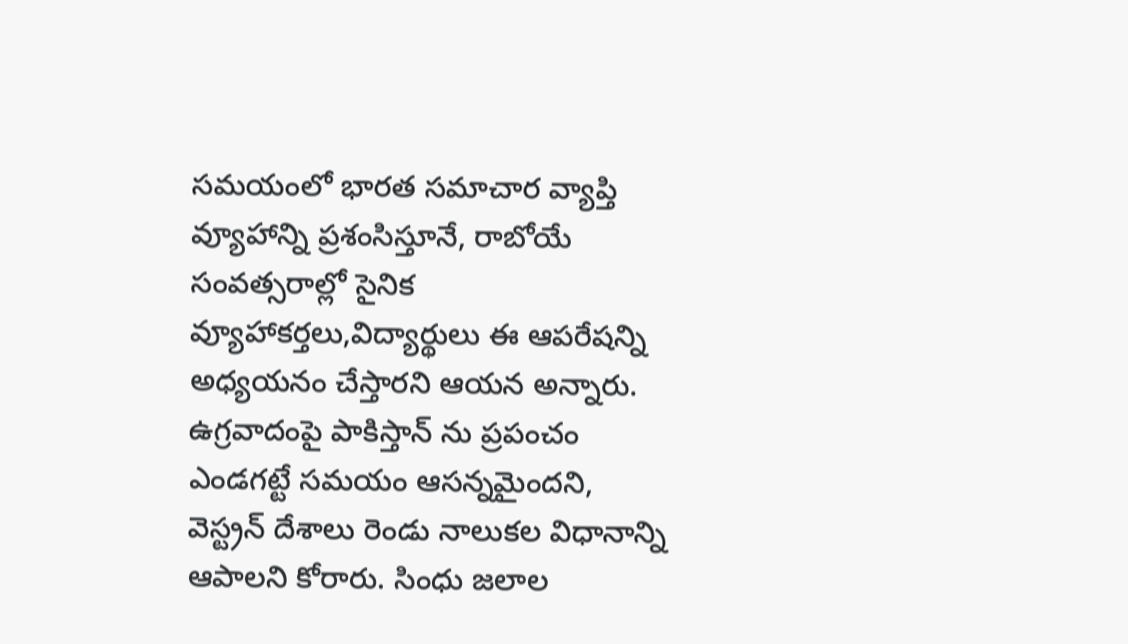సమయంలో భారత సమాచార వ్యాప్తి వ్యూహాన్ని ప్రశంసిస్తూనే, రాబోయే సంవత్సరాల్లో సైనిక వ్యూహాకర్తలు,విద్యార్థులు ఈ ఆపరేషన్ని అధ్యయనం చేస్తారని ఆయన అన్నారు.
ఉగ్రవాదంపై పాకిస్తాన్ ను ప్రపంచం ఎండగట్టే సమయం ఆసన్నమైందని, వెస్ట్రన్ దేశాలు రెండు నాలుకల విధానాన్ని ఆపాలని కోరారు. సింధు జలాల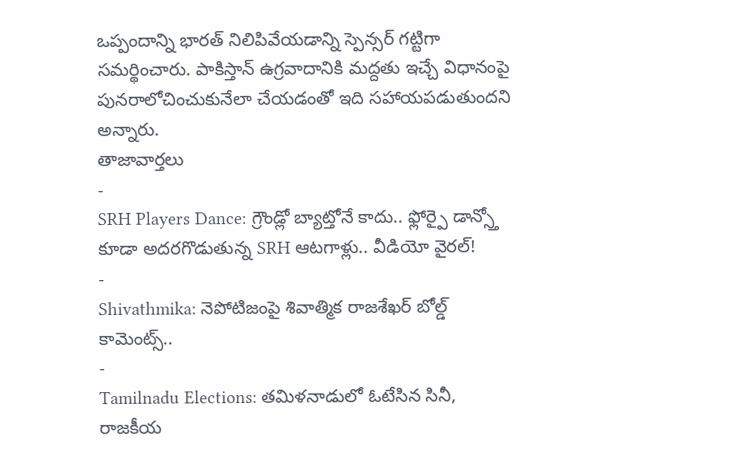ఒప్పందాన్ని భారత్ నిలిపివేయడాన్ని స్పెన్సర్ గట్టిగా సమర్థించారు. పాకిస్తాన్ ఉగ్రవాదానికి మద్దతు ఇచ్చే విధానంపై పునరాలోచించుకునేలా చేయడంతో ఇది సహాయపడుతుందని అన్నారు.
తాజావార్తలు
-
SRH Players Dance: గ్రౌండ్లో బ్యాట్తోనే కాదు.. ఫ్లోర్పై డాన్స్తో కూడా అదరగొడుతున్న SRH ఆటగాళ్లు.. వీడియో వైరల్!
-
Shivathmika: నెపోటిజంపై శివాత్మిక రాజశేఖర్ బోల్డ్ కామెంట్స్..
-
Tamilnadu Elections: తమిళనాడులో ఓటేసిన సినీ, రాజకీయ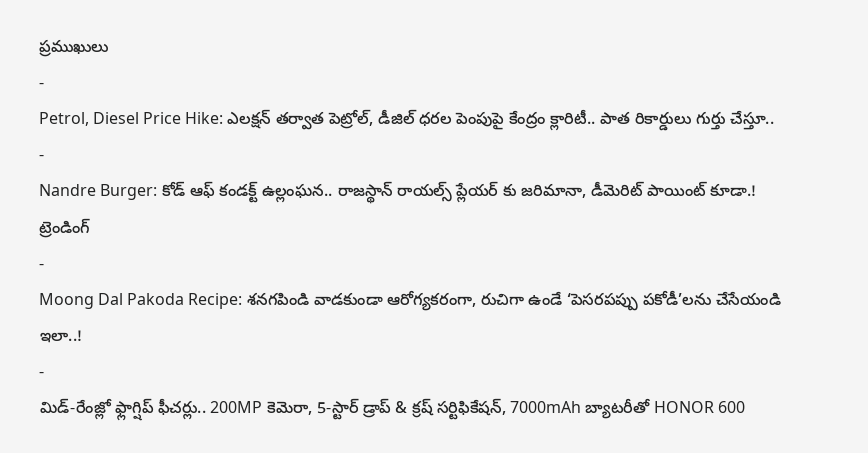ప్రముఖులు
-
Petrol, Diesel Price Hike: ఎలక్షన్ తర్వాత పెట్రోల్, డీజిల్ ధరల పెంపుపై కేంద్రం క్లారిటీ.. పాత రికార్డులు గుర్తు చేస్తూ..
-
Nandre Burger: కోడ్ ఆఫ్ కండక్ట్ ఉల్లంఘన.. రాజస్థాన్ రాయల్స్ ప్లేయర్ కు జరిమానా, డీమెరిట్ పాయింట్ కూడా.!
ట్రెండింగ్
-
Moong Dal Pakoda Recipe: శనగపిండి వాడకుండా ఆరోగ్యకరంగా, రుచిగా ఉండే ‘పెసరపప్పు పకోడీ’లను చేసేయండి ఇలా..!
-
మిడ్-రేంజ్లో ఫ్లాగ్షిప్ ఫీచర్లు.. 200MP కెమెరా, 5-స్టార్ డ్రాప్ & క్రష్ సర్టిఫికేషన్, 7000mAh బ్యాటరీతో HONOR 600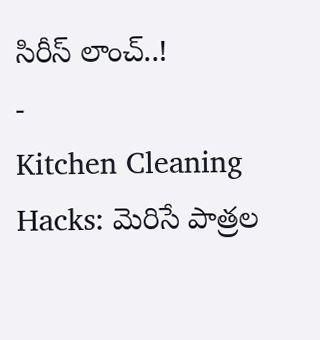సిరీస్ లాంచ్..!
-
Kitchen Cleaning Hacks: మెరిసే పాత్రల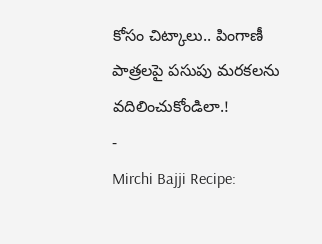కోసం చిట్కాలు.. పింగాణీ పాత్రలపై పసుపు మరకలను వదిలించుకోండిలా.!
-
Mirchi Bajji Recipe: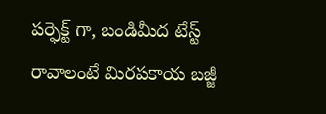పర్ఫెక్ట్ గా, బండిమీద టేస్ట్ రావాలంటే మిరపకాయ బజ్జీ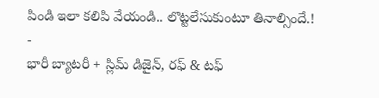పిండి ఇలా కలిపి వేయండి.. లొట్టలేసుకుంటూ తినాల్సిందే.!
-
భారీ బ్యాటరీ + స్లిమ్ డిజైన్, రఫ్ & టఫ్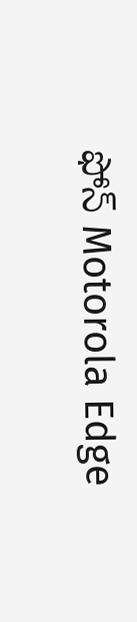ఫోన్ Motorola Edge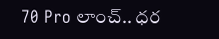70 Pro లాంచ్.. ధర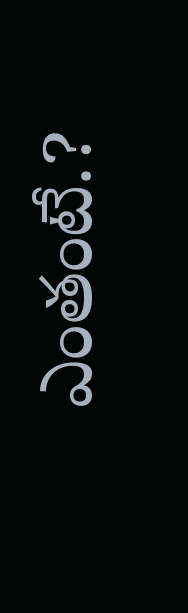ఎంతంటే.?